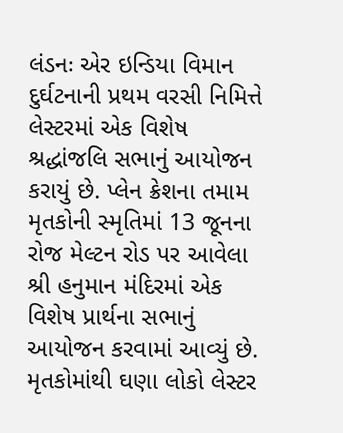લંડનઃ એર ઇન્ડિયા વિમાન દુર્ઘટનાની પ્રથમ વરસી નિમિત્તે લેસ્ટરમાં એક વિશેષ શ્રદ્ધાંજલિ સભાનું આયોજન કરાયું છે. પ્લેન ક્રેશના તમામ મૃતકોની સ્મૃતિમાં 13 જૂનના રોજ મેલ્ટન રોડ પર આવેલા શ્રી હનુમાન મંદિરમાં એક વિશેષ પ્રાર્થના સભાનું આયોજન કરવામાં આવ્યું છે. મૃતકોમાંથી ઘણા લોકો લેસ્ટર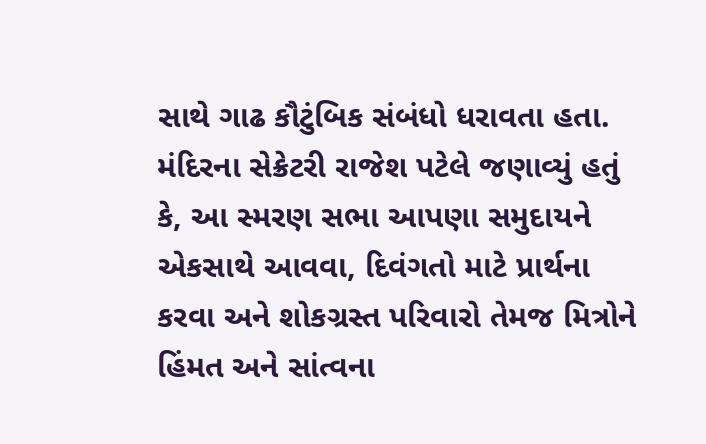સાથે ગાઢ કૌટુંબિક સંબંધો ધરાવતા હતા. મંદિરના સેક્રેટરી રાજેશ પટેલે જણાવ્યું હતું કે, આ સ્મરણ સભા આપણા સમુદાયને એકસાથે આવવા, દિવંગતો માટે પ્રાર્થના કરવા અને શોકગ્રસ્ત પરિવારો તેમજ મિત્રોને હિંમત અને સાંત્વના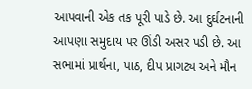આપવાની એક તક પૂરી પાડે છે. આ દુર્ઘટનાની આપણા સમુદાય પર ઊંડી અસર પડી છે. આ સભામાં પ્રાર્થના, પાઠ, દીપ પ્રાગટ્ય અને મૌન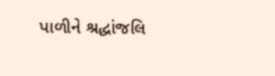પાળીને શ્રદ્ધાંજલિ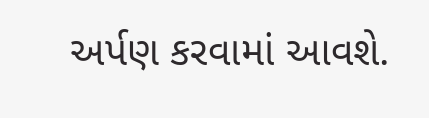અર્પણ કરવામાં આવશે.